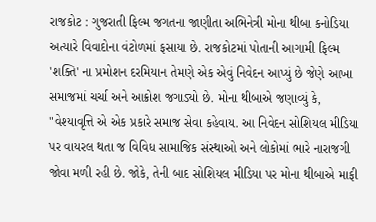રાજકોટ : ગુજરાતી ફિલ્મ જગતના જાણીતા અભિનેત્રી મોના થીબા કનોડિયા અત્યારે વિવાદોના વંટોળમાં ફસાયા છે. રાજકોટમાં પોતાની આગામી ફિલ્મ 'શક્તિ' ના પ્રમોશન દરમિયાન તેમણે એક એવું નિવેદન આપ્યું છે જેણે આખા સમાજમાં ચર્ચા અને આક્રોશ જગાડ્યો છે. મોના થીબાએ જણાવ્યું કે, "વેશ્યાવૃત્તિ એ એક પ્રકારે સમાજ સેવા કહેવાય. આ નિવેદન સોશિયલ મીડિયા પર વાયરલ થતા જ વિવિધ સામાજિક સંસ્થાઓ અને લોકોમાં ભારે નારાજગી જોવા મળી રહી છે. જોકે, તેની બાદ સોશિયલ મીડિયા પર મોના થીબાએ માફી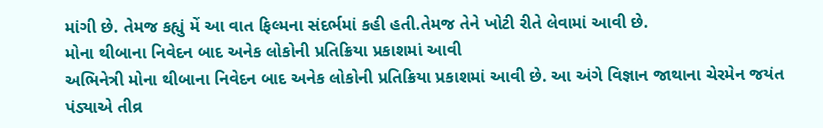માંગી છે. તેમજ કહ્યું મેં આ વાત ફિલ્મના સંદર્ભમાં કહી હતી.તેમજ તેને ખોટી રીતે લેવામાં આવી છે.
મોના થીબાના નિવેદન બાદ અનેક લોકોની પ્રતિક્રિયા પ્રકાશમાં આવી
અભિનેત્રી મોના થીબાના નિવેદન બાદ અનેક લોકોની પ્રતિક્રિયા પ્રકાશમાં આવી છે. આ અંગે વિજ્ઞાન જાથાના ચેરમેન જયંત પંડ્યાએ તીવ્ર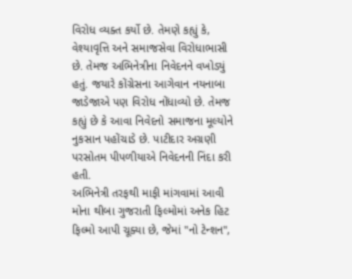વિરોધ વ્યક્ત કર્યો છે. તેમણે કહ્યું કે, વેશ્યાવૃત્તિ અને સમાજસેવા વિરોધાભાસી છે. તેમજ અભિનેત્રીના નિવેદનને વખોડ્યું હતું. જયારે કોંગ્રેસના આગેવાન નયનાબા જાડેજાએ પણ વિરોધ નોંધાવ્યો છે. તેમજ કહ્યું છે કે આવા નિવેદનો સમાજના મૂલ્યોને નુકસાન પહોંચાડે છે. પાટીદાર અગ્રણી પરસોતમ પીપળીયાએ નિવેદનની નિંદા કરી હતી.
અભિનેત્રી તરફથી માફી માંગવામાં આવી
મોના થીબા ગુજરાતી ફિલ્મોમાં અનેક હિટ ફિલ્મો આપી ચૂક્યા છે, જેમાં "નો ટેન્શન",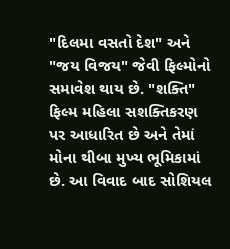"દિલમા વસતો દેશ" અને "જય વિજય" જેવી ફિલ્મોનો સમાવેશ થાય છે. "શક્તિ" ફિલ્મ મહિલા સશક્તિકરણ પર આધારિત છે અને તેમાં મોના થીબા મુખ્ય ભૂમિકામાં છે. આ વિવાદ બાદ સોશિયલ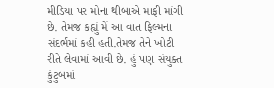મીડિયા પર મોના થીબાએ માફી માંગી છે. તેમજ કહ્યું મેં આ વાત ફિલ્મના સંદર્ભમાં કહી હતી.તેમજ તેને ખોટી રીતે લેવામાં આવી છે. હું પણ સંયુક્ત કુંટુબમાં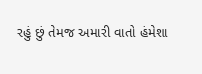રહું છું તેમજ અમારી વાતો હંમેશા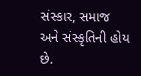સંસ્કાર, સમાજ અને સંસ્કૃતિની હોય છે.